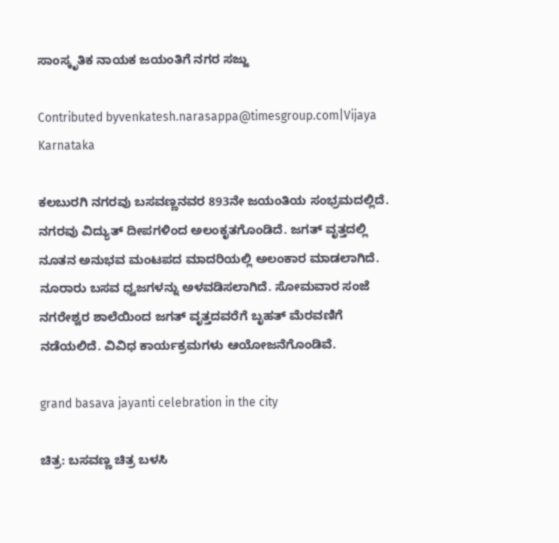ಸಾಂಸ್ಕೃತಿಕ ನಾಯಕ ಜಯಂತಿಗೆ ನಗರ ಸಜ್ಜು

Contributed byvenkatesh.narasappa@timesgroup.com|Vijaya Karnataka

ಕಲಬುರಗಿ ನಗರವು ಬಸವಣ್ಣನವರ 893ನೇ ಜಯಂತಿಯ ಸಂಭ್ರಮದಲ್ಲಿದೆ. ನಗರವು ವಿದ್ಯುತ್ ದೀಪಗಳಿಂದ ಅಲಂಕೃತಗೊಂಡಿದೆ. ಜಗತ್ ವೃತ್ತದಲ್ಲಿ ನೂತನ ಅನುಭವ ಮಂಟಪದ ಮಾದರಿಯಲ್ಲಿ ಅಲಂಕಾರ ಮಾಡಲಾಗಿದೆ. ನೂರಾರು ಬಸವ ಧ್ವಜಗಳನ್ನು ಅಳವಡಿಸಲಾಗಿದೆ. ಸೋಮವಾರ ಸಂಜೆ ನಗರೇಶ್ವರ ಶಾಲೆಯಿಂದ ಜಗತ್ ವೃತ್ತದವರೆಗೆ ಬೃಹತ್ ಮೆರವಣಿಗೆ ನಡೆಯಲಿದೆ. ವಿವಿಧ ಕಾರ್ಯಕ್ರಮಗಳು ಆಯೋಜನೆಗೊಂಡಿವೆ.

grand basava jayanti celebration in the city

ಚಿತ್ರ: ಬಸವಣ್ಣ ಚಿತ್ರ ಬಳಸಿ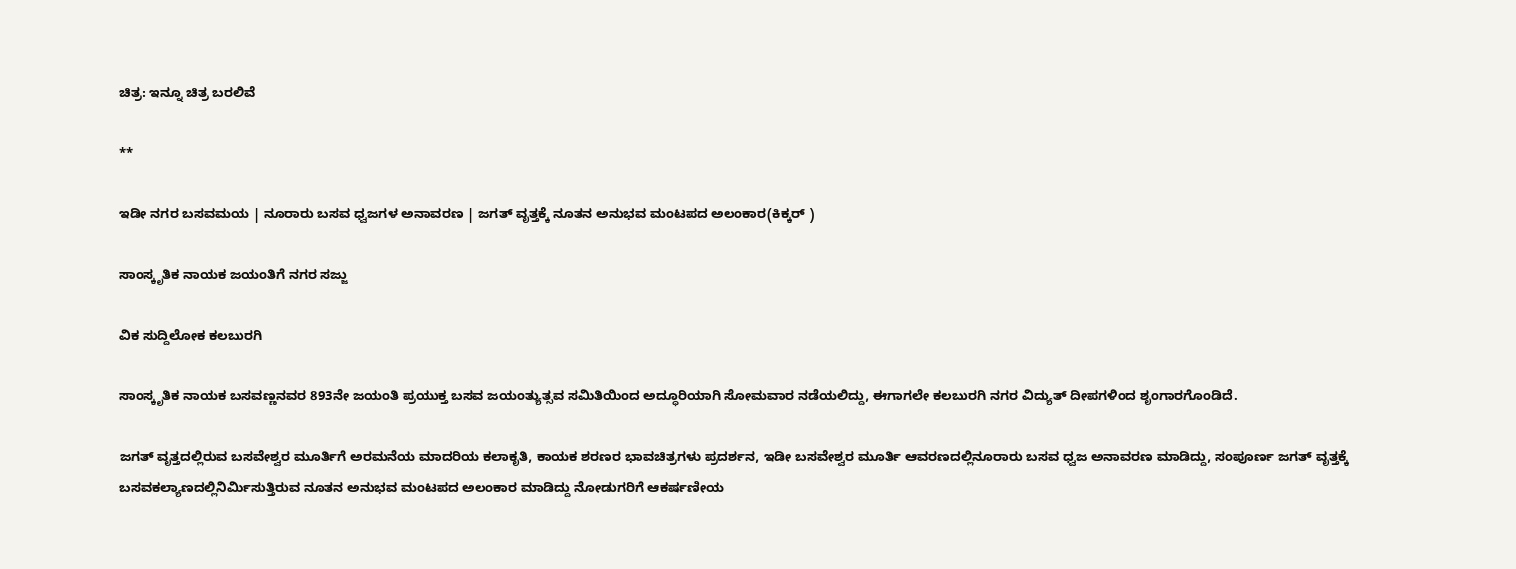ಚಿತ್ರ: ಇನ್ನೂ ಚಿತ್ರ ಬರಲಿವೆ

**

ಇಡೀ ನಗರ ಬಸವಮಯ | ನೂರಾರು ಬಸವ ಧ್ವಜಗಳ ಅನಾವರಣ | ಜಗತ್ ವೃತ್ತಕ್ಕೆ ನೂತನ ಅನುಭವ ಮಂಟಪದ ಅಲಂಕಾರ(ಕಿಕ್ಕರ್ )

ಸಾಂಸ್ಕೃತಿಕ ನಾಯಕ ಜಯಂತಿಗೆ ನಗರ ಸಜ್ಜು

ವಿಕ ಸುದ್ದಿಲೋಕ ಕಲಬುರಗಿ

ಸಾಂಸ್ಕೃತಿಕ ನಾಯಕ ಬಸವಣ್ಣನವರ 893ನೇ ಜಯಂತಿ ಪ್ರಯುಕ್ತ ಬಸವ ಜಯಂತ್ಯುತ್ಸವ ಸಮಿತಿಯಿಂದ ಅದ್ಧೂರಿಯಾಗಿ ಸೋಮವಾರ ನಡೆಯಲಿದ್ದು, ಈಗಾಗಲೇ ಕಲಬುರಗಿ ನಗರ ವಿದ್ಯುತ್ ದೀಪಗಳಿಂದ ಶೃಂಗಾರಗೊಂಡಿದೆ.

ಜಗತ್ ವೃತ್ತದಲ್ಲಿರುವ ಬಸವೇಶ್ವರ ಮೂರ್ತಿಗೆ ಅರಮನೆಯ ಮಾದರಿಯ ಕಲಾಕೃತಿ, ಕಾಯಕ ಶರಣರ ಭಾವಚಿತ್ರಗಳು ಪ್ರದರ್ಶನ, ಇಡೀ ಬಸವೇಶ್ವರ ಮೂರ್ತಿ ಆವರಣದಲ್ಲಿನೂರಾರು ಬಸವ ಧ್ವಜ ಅನಾವರಣ ಮಾಡಿದ್ದು, ಸಂಪೂರ್ಣ ಜಗತ್ ವೃತ್ತಕ್ಕೆ ಬಸವಕಲ್ಯಾಣದಲ್ಲಿನಿರ್ಮಿಸುತ್ತಿರುವ ನೂತನ ಅನುಭವ ಮಂಟಪದ ಅಲಂಕಾರ ಮಾಡಿದ್ದು ನೋಡುಗರಿಗೆ ಆಕರ್ಷಣೀಯ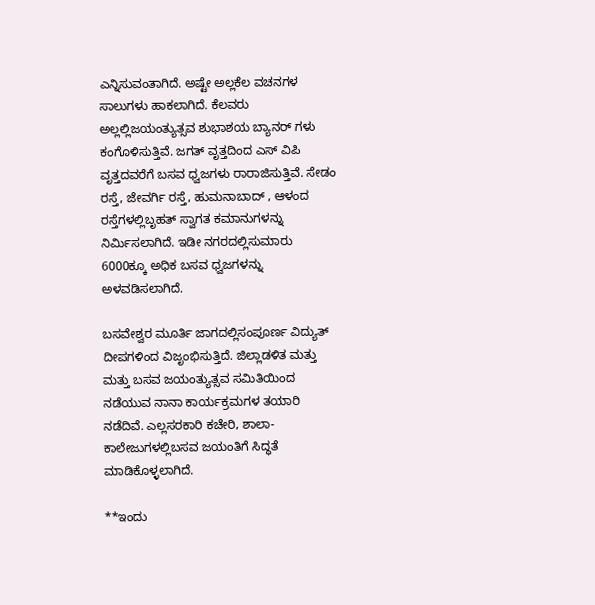ಎನ್ನಿಸುವಂತಾಗಿದೆ. ಅಷ್ಟೇ ಅಲ್ಲಕೆಲ ವಚನಗಳ ಸಾಲುಗಳು ಹಾಕಲಾಗಿದೆ. ಕೆಲವರು ಅಲ್ಲಲ್ಲಿಜಯಂತ್ಯುತ್ಸವ ಶುಭಾಶಯ ಬ್ಯಾನರ್ ಗಳು ಕಂಗೊಳಿಸುತ್ತಿವೆ. ಜಗತ್ ವೃತ್ತದಿಂದ ಎಸ್ ವಿಪಿ ವೃತ್ತದವರೆಗೆ ಬಸವ ಧ್ವಜಗಳು ರಾರಾಜಿಸುತ್ತಿವೆ. ಸೇಡಂ ರಸ್ತೆ, ಜೇವರ್ಗಿ ರಸ್ತೆ, ಹುಮನಾಬಾದ್ , ಆಳಂದ ರಸ್ತೆಗಳಲ್ಲಿಬೃಹತ್ ಸ್ವಾಗತ ಕಮಾನುಗಳನ್ನು ನಿರ್ಮಿಸಲಾಗಿದೆ. ಇಡೀ ನಗರದಲ್ಲಿಸುಮಾರು 6000ಕ್ಕೂ ಅಧಿಕ ಬಸವ ಧ್ವಜಗಳನ್ನು ಅಳವಡಿಸಲಾಗಿದೆ.

ಬಸವೇಶ್ವರ ಮೂರ್ತಿ ಜಾಗದಲ್ಲಿಸಂಪೂರ್ಣ ವಿದ್ಯುತ್ ದೀಪಗಳಿಂದ ವಿಜೃಂಭಿಸುತ್ತಿದೆ. ಜಿಲ್ಲಾಡಳಿತ ಮತ್ತು ಮತ್ತು ಬಸವ ಜಯಂತ್ಯುತ್ಸವ ಸಮಿತಿಯಿಂದ ನಡೆಯುವ ನಾನಾ ಕಾರ್ಯಕ್ರಮಗಳ ತಯಾರಿ ನಡೆದಿವೆ. ಎಲ್ಲಸರಕಾರಿ ಕಚೇರಿ, ಶಾಲಾ-ಕಾಲೇಜುಗಳಲ್ಲಿಬಸವ ಜಯಂತಿಗೆ ಸಿದ್ಧತೆ ಮಾಡಿಕೊಳ್ಳಲಾಗಿದೆ.

**ಇಂದು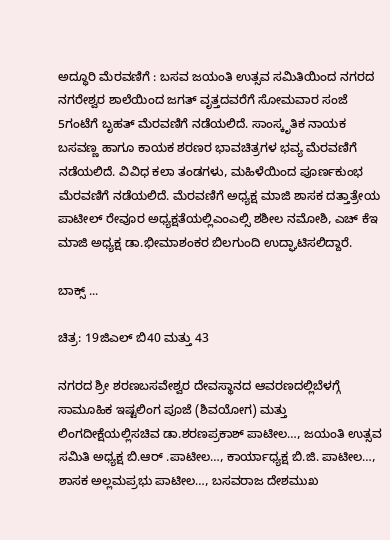ಅದ್ಧೂರಿ ಮೆರವಣಿಗೆ : ಬಸವ ಜಯಂತಿ ಉತ್ಸವ ಸಮಿತಿಯಿಂದ ನಗರದ ನಗರೇಶ್ವರ ಶಾಲೆಯಿಂದ ಜಗತ್ ವೃತ್ತದವರೆಗೆ ಸೋಮವಾರ ಸಂಜೆ 5ಗಂಟೆಗೆ ಬೃಹತ್ ಮೆರವಣಿಗೆ ನಡೆಯಲಿದೆ. ಸಾಂಸ್ಕೃತಿಕ ನಾಯಕ ಬಸವಣ್ಣ ಹಾಗೂ ಕಾಯಕ ಶರಣರ ಭಾವಚಿತ್ರಗಳ ಭವ್ಯ ಮೆರವಣಿಗೆ ನಡೆಯಲಿದೆ. ವಿವಿಧ ಕಲಾ ತಂಡಗಳು, ಮಹಿಳೆಯಿಂದ ಪೂರ್ಣಕುಂಭ ಮೆರವಣಿಗೆ ನಡೆಯಲಿದೆ. ಮೆರವಣಿಗೆ ಅಧ್ಯಕ್ಷ ಮಾಜಿ ಶಾಸಕ ದತ್ತಾತ್ರೇಯ ಪಾಟೀಲ್ ರೇವೂರ ಅಧ್ಯಕ್ಷತೆಯಲ್ಲಿಎಂಎಲ್ಸಿ ಶಶೀಲ ನಮೋಶಿ, ಎಚ್ ಕೆಇ ಮಾಜಿ ಅಧ್ಯಕ್ಷ ಡಾ.ಭೀಮಾಶಂಕರ ಬಿಲಗುಂದಿ ಉದ್ಘಾಟಿಸಲಿದ್ದಾರೆ.

ಬಾಕ್ಸ್ ...

ಚಿತ್ರ: 19ಜಿಎಲ್ ಬಿ40 ಮತ್ತು 43

ನಗರದ ಶ್ರೀ ಶರಣಬಸವೇಶ್ವರ ದೇವಸ್ಥಾನದ ಆವರಣದಲ್ಲಿಬೆಳಗ್ಗೆ ಸಾಮೂಹಿಕ ಇಷ್ಟಲಿಂಗ ಪೂಜೆ (ಶಿವಯೋಗ) ಮತ್ತು ಲಿಂಗದೀಕ್ಷೆಯಲ್ಲಿಸಚಿವ ಡಾ.ಶರಣಪ್ರಕಾಶ್ ಪಾಟೀಲ…, ಜಯಂತಿ ಉತ್ಸವ ಸಮಿತಿ ಅಧ್ಯಕ್ಷ ಬಿ.ಆರ್ .ಪಾಟೀಲ…, ಕಾರ್ಯಾಧ್ಯಕ್ಷ ಬಿ.ಜಿ. ಪಾಟೀಲ…, ಶಾಸಕ ಅಲ್ಲಮಪ್ರಭು ಪಾಟೀಲ…, ಬಸವರಾಜ ದೇಶಮುಖ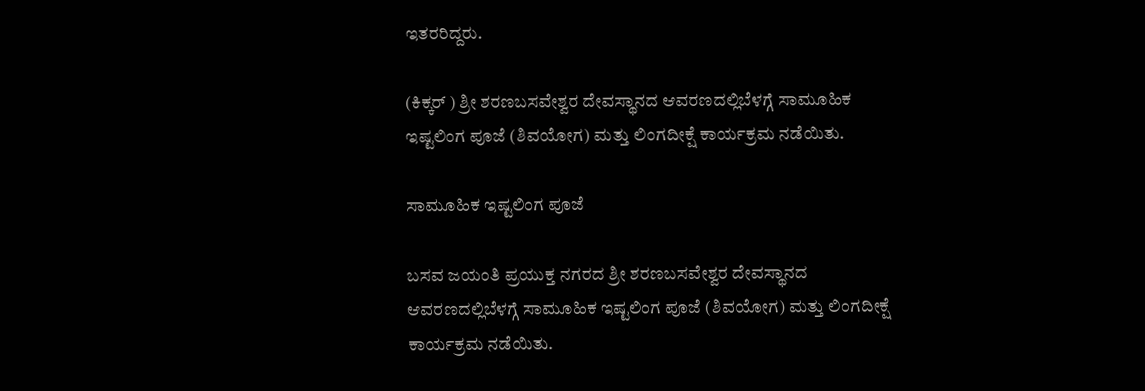ಇತರರಿದ್ದರು.

(ಕಿಕ್ಕರ್ ) ಶ್ರೀ ಶರಣಬಸವೇಶ್ವರ ದೇವಸ್ಥಾನದ ಆವರಣದಲ್ಲಿಬೆಳಗ್ಗೆ ಸಾಮೂಹಿಕ ಇಷ್ಟಲಿಂಗ ಪೂಜೆ (ಶಿವಯೋಗ) ಮತ್ತು ಲಿಂಗದೀಕ್ಷೆ ಕಾರ್ಯಕ್ರಮ ನಡೆಯಿತು.

ಸಾಮೂಹಿಕ ಇಷ್ಟಲಿಂಗ ಪೂಜೆ

ಬಸವ ಜಯಂತಿ ಪ್ರಯುಕ್ತ ನಗರದ ಶ್ರೀ ಶರಣಬಸವೇಶ್ವರ ದೇವಸ್ಥಾನದ ಆವರಣದಲ್ಲಿಬೆಳಗ್ಗೆ ಸಾಮೂಹಿಕ ಇಷ್ಟಲಿಂಗ ಪೂಜೆ (ಶಿವಯೋಗ) ಮತ್ತು ಲಿಂಗದೀಕ್ಷೆ ಕಾರ್ಯಕ್ರಮ ನಡೆಯಿತು.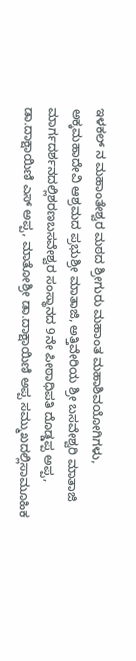ಇಳಕಲ್ ನ ಮಹಾಂತೇಶ್ವರ ಮಠದ ಶ್ರೀಗುರು ಮಹಾಂತ ಮಹಾಶಿವಯೋಗಿಗಳು, ಅಕ್ಕಮಹಾದೇವಿ ಆಶ್ರಮದ ಪ್ರಭುಶ್ರೀ ಮಾತಾಜಿ, ಅತ್ತಿವೇರಿಯ ಶ್ರೀ ಬಸವೇಶ್ವರಿ ಮಾತಾಜಿ ಮಾರ್ಗದರ್ಶನದಲ್ಲಿಶರಣಬಸವೇಶ್ವರ ಸಂಸ್ಥಾನದ 9ನೇ ಪೀಠಾಧಿಪತಿ ದೊಡ್ಡಪ್ಪ ಅಪ್ಪ, ಡಾ.ದಾಕ್ಷಾಯಿಣಿ ಎಸ್ ಅಪ್ಪ, ಮಾತೋಶ್ರೀ ಡಾ.ದಾಕ್ಷಾಯಿಣಿ ಅಪ್ಪ ಸಮ್ಮುಖದಲ್ಲಿಸಾಮೂಹಿಕ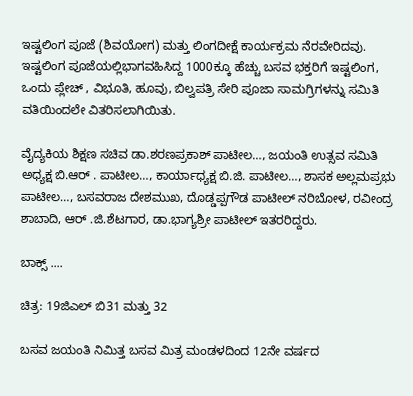ಇಷ್ಟಲಿಂಗ ಪೂಜೆ (ಶಿವಯೋಗ) ಮತ್ತು ಲಿಂಗದೀಕ್ಷೆ ಕಾರ್ಯಕ್ರಮ ನೆರವೇರಿದವು. ಇಷ್ಟಲಿಂಗ ಪೂಜೆಯಲ್ಲಿಭಾಗವಹಿಸಿದ್ದ 1000ಕ್ಕೂ ಹೆಚ್ಚು ಬಸವ ಭಕ್ತರಿಗೆ ಇಷ್ಟಲಿಂಗ, ಒಂದು ಪ್ಲೇಚ್ , ವಿಭೂತಿ, ಹೂವು, ಬಿಲ್ವಪತ್ರಿ ಸೇರಿ ಪೂಜಾ ಸಾಮಗ್ರಿಗಳನ್ನು ಸಮಿತಿ ವತಿಯಿಂದಲೇ ವಿತರಿಸಲಾಗಿಯಿತು.

ವೈದ್ಯಕಿಯ ಶಿಕ್ಷಣ ಸಚಿವ ಡಾ.ಶರಣಪ್ರಕಾಶ್ ಪಾಟೀಲ…, ಜಯಂತಿ ಉತ್ಸವ ಸಮಿತಿ ಅಧ್ಯಕ್ಷ ಬಿ.ಆರ್ . ಪಾಟೀಲ…, ಕಾರ್ಯಾಧ್ಯಕ್ಷ ಬಿ.ಜಿ. ಪಾಟೀಲ…, ಶಾಸಕ ಅಲ್ಲಮಪ್ರಭು ಪಾಟೀಲ…, ಬಸವರಾಜ ದೇಶಮುಖ, ದೊಡ್ಡಪ್ಪಗೌಡ ಪಾಟೀಲ್ ನರಿಬೋಳ, ರವೀಂದ್ರ ಶಾಬಾದಿ, ಆರ್ .ಜಿ.ಶೆಟಗಾರ, ಡಾ.ಭಾಗ್ಯಶ್ರೀ ಪಾಟೀಲ್ ಇತರರಿದ್ದರು.

ಬಾಕ್ಸ್ ....

ಚಿತ್ರ: 19ಜಿಎಲ್ ಬಿ31 ಮತ್ತು 32

ಬಸವ ಜಯಂತಿ ನಿಮಿತ್ತ ಬಸವ ಮಿತ್ರ ಮಂಡಳದಿಂದ 12ನೇ ವರ್ಷದ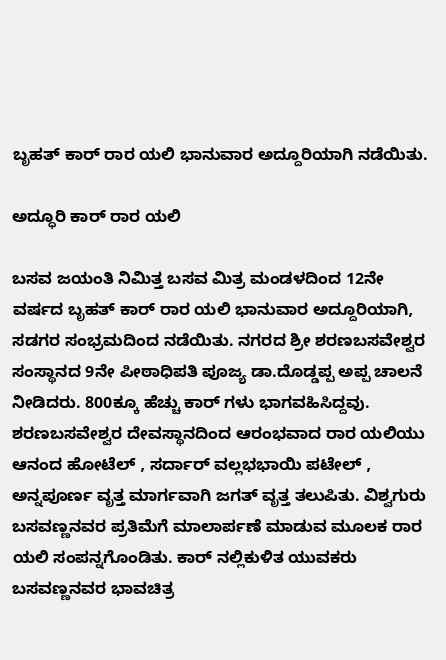ಬೃಹತ್ ಕಾರ್ ರಾರ ಯಲಿ ಭಾನುವಾರ ಅದ್ದೂರಿಯಾಗಿ ನಡೆಯಿತು.

ಅದ್ಧೂರಿ ಕಾರ್ ರಾರ ಯಲಿ

ಬಸವ ಜಯಂತಿ ನಿಮಿತ್ತ ಬಸವ ಮಿತ್ರ ಮಂಡಳದಿಂದ 12ನೇ ವರ್ಷದ ಬೃಹತ್ ಕಾರ್ ರಾರ ಯಲಿ ಭಾನುವಾರ ಅದ್ದೂರಿಯಾಗಿ, ಸಡಗರ ಸಂಭ್ರಮದಿಂದ ನಡೆಯಿತು. ನಗರದ ಶ್ರೀ ಶರಣಬಸವೇಶ್ವರ ಸಂಸ್ಥಾನದ 9ನೇ ಪೀಠಾಧಿಪತಿ ಪೂಜ್ಯ ಡಾ.ದೊಡ್ಡಪ್ಪ ಅಪ್ಪ ಚಾಲನೆ ನೀಡಿದರು. 800ಕ್ಕೂ ಹೆಚ್ಚು ಕಾರ್ ಗಳು ಭಾಗವಹಿಸಿದ್ದವು. ಶರಣಬಸವೇಶ್ವರ ದೇವಸ್ಥಾನದಿಂದ ಆರಂಭವಾದ ರಾರ ಯಲಿಯು ಆನಂದ ಹೋಟೆಲ್ , ಸರ್ದಾರ್ ವಲ್ಲಭಭಾಯಿ ಪಟೇಲ್ , ಅನ್ನಪೂರ್ಣ ವೃತ್ತ ಮಾರ್ಗವಾಗಿ ಜಗತ್ ವೃತ್ತ ತಲುಪಿತು. ವಿಶ್ವಗುರು ಬಸವಣ್ಣನವರ ಪ್ರತಿಮೆಗೆ ಮಾಲಾರ್ಪಣೆ ಮಾಡುವ ಮೂಲಕ ರಾರ ಯಲಿ ಸಂಪನ್ನಗೊಂಡಿತು. ಕಾರ್ ನಲ್ಲಿಕುಳಿತ ಯುವಕರು ಬಸವಣ್ಣನವರ ಭಾವಚಿತ್ರ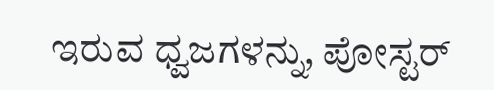ಇರುವ ಧ್ವಜಗಳನ್ನು, ಪೋಸ್ಟರ್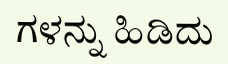ಗಳನ್ನು ಹಿಡಿದು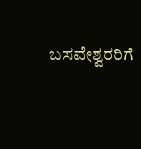ಬಸವೇಶ್ವರರಿಗೆ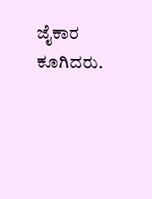ಜೈಕಾರ ಕೂಗಿದರು.